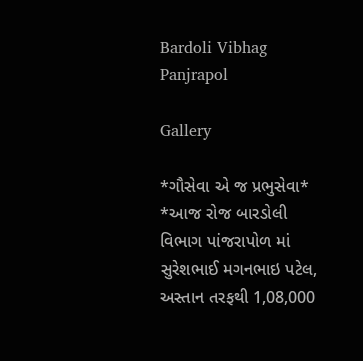Bardoli Vibhag Panjrapol

Gallery

*ગૌસેવા એ જ પ્રભુસેવા*
*આજ રોજ બારડોલી વિભાગ પાંજરાપોળ માં સુરેશભાઈ મગનભાઇ પટેલ, અસ્તાન તરફથી 1,08,000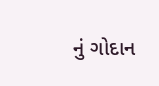નું ગોદાન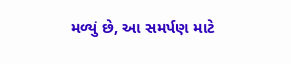મળ્યું છે, આ સમર્પણ માટે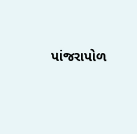પાંજરાપોળ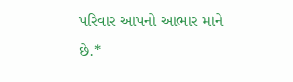પરિવાર આપનો આભાર માને છે.*